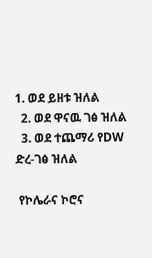1. ወደ ይዘቱ ዝለል
  2. ወደ ዋናዉ ገፅ ዝለል
  3. ወደ ተጨማሪ የDW ድረ-ገፅ ዝለል

 የኮሌራና ኮሮና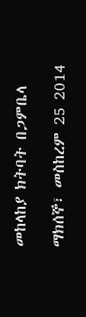መከላከያ ክትባት በጋምቤላ

ማክሰኞ፣ መስከረም 25 2014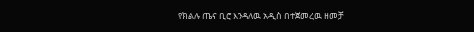የክልሉ ጤና ቢሮ እንዳለዉ አዲስ በተጀመረዉ ዘመቻ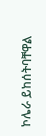ኮሌራ ይከሰትባቸዋል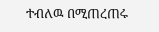ተብለዉ በሚጠረጠሩ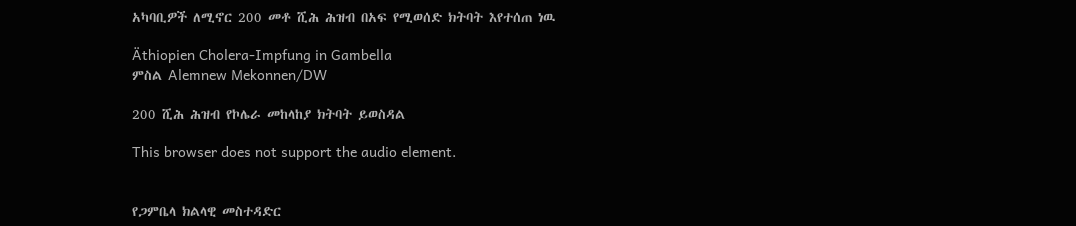አካባቢዎች ለሚኖር 200 መቶ ሺሕ ሕዝብ በአፍ የሚወሰድ ክትባት እየተሰጠ ነዉ

Äthiopien Cholera-Impfung in Gambella
ምስል Alemnew Mekonnen/DW

200 ሺሕ ሕዝብ የኮሌራ መከላከያ ክትባት ይወስዳል

This browser does not support the audio element.


የጋምቤላ ክልላዊ መስተዳድር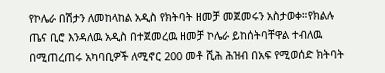የኮሌራ በሽታን ለመከላከል አዲስ የክትባት ዘመቻ መጀመሩን አስታወቀ።የክልሉ ጤና ቢሮ እንዳለዉ አዲስ በተጀመረዉ ዘመቻ ኮሌራ ይከሰትባቸዋል ተብለዉ በሚጠረጠሩ አካባቢዎች ለሚኖር 200 መቶ ሺሕ ሕዝብ በአፍ የሚወሰድ ክትባት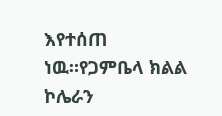እየተሰጠ ነዉ።የጋምቤላ ክልል ኮሌራን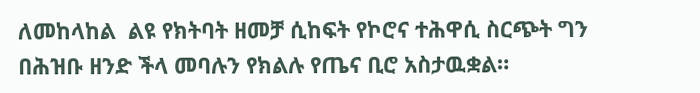ለመከላከል  ልዩ የክትባት ዘመቻ ሲከፍት የኮሮና ተሕዋሲ ስርጭት ግን በሕዝቡ ዘንድ ችላ መባሉን የክልሉ የጤና ቢሮ አስታዉቋል።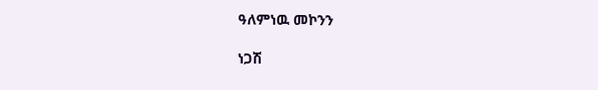ዓለምነዉ መኮንን

ነጋሽ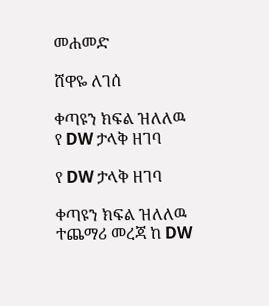መሐመድ

ሸዋዬ ለገሰ

ቀጣዩን ክፍል ዝለለዉ የ DW ታላቅ ዘገባ

የ DW ታላቅ ዘገባ

ቀጣዩን ክፍል ዝለለዉ ተጨማሪ መረጃ ከ DW